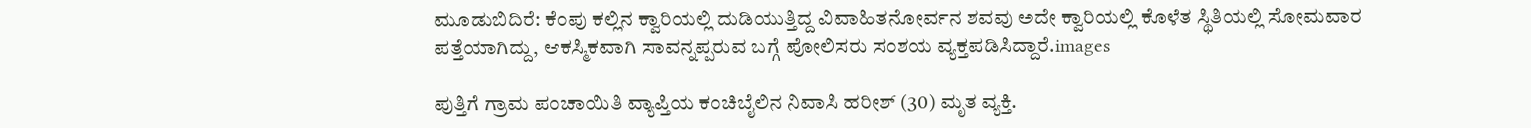ಮೂಡುಬಿದಿರೆ: ಕೆಂಪು ಕಲ್ಲಿನ ಕ್ವಾರಿಯಲ್ಲಿ ದುಡಿಯುತ್ತಿದ್ದ ವಿವಾಹಿತನೋರ್ವನ ಶವವು ಅದೇ ಕ್ವಾರಿಯಲ್ಲಿ ಕೊಳೆತ ಸ್ಥಿತಿಯಲ್ಲಿ ಸೋಮವಾರ ಪತ್ತೆಯಾಗಿದ್ದು, ಆಕಸ್ಮಿಕವಾಗಿ ಸಾವನ್ನಪ್ಪರುವ ಬಗ್ಗೆ ಪೋಲಿಸರು ಸಂಶಯ ವ್ಯಕ್ತಪಡಿಸಿದ್ದಾರೆ.images

ಪುತ್ತಿಗೆ ಗ್ರಾಮ ಪಂಚಾಯಿತಿ ವ್ಯಾಪ್ತಿಯ ಕಂಚಿಬೈಲಿನ ನಿವಾಸಿ ಹರೀಶ್ (30) ಮೃತ ವ್ಯಕ್ತಿ.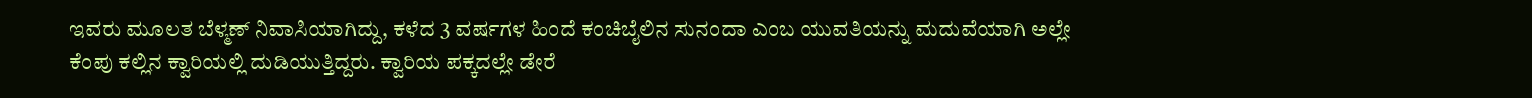ಇವರು ಮೂಲತ ಬೆಳ್ಮಣ್ ನಿವಾಸಿಯಾಗಿದ್ದು, ಕಳೆದ 3 ವರ್ಷಗಳ ಹಿಂದೆ ಕಂಚಿಬೈಲಿನ ಸುನಂದಾ ಎಂಬ ಯುವತಿಯನ್ನು ಮದುವೆಯಾಗಿ ಅಲ್ಲೇ ಕೆಂಪು ಕಲ್ಲಿನ ಕ್ವಾರಿಯಲ್ಲಿ ದುಡಿಯುತ್ತಿದ್ದರು. ಕ್ವಾರಿಯ ಪಕ್ಕದಲ್ಲೇ ಡೇರೆ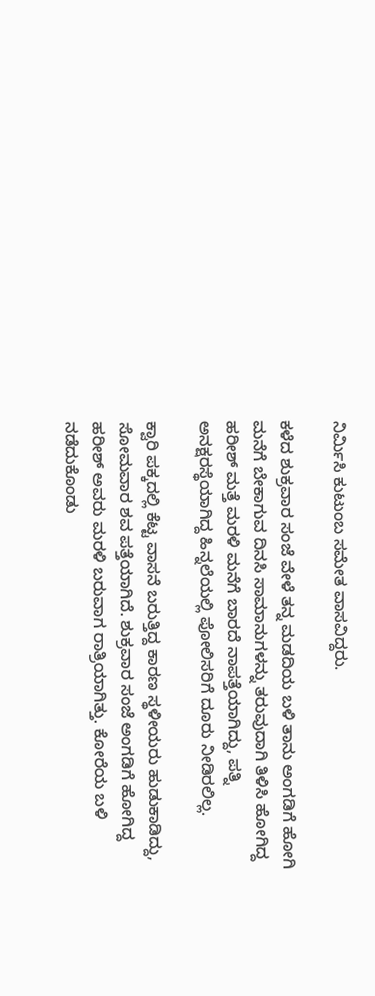ನಿರ್ಮಿಸಿ ಕುಟುಂಬ ಸಮೇತ ವಾಸವಿದ್ದರು.

ಕಳೆದ ಶುಕ್ರವಾರ ಸಂಜೆ ವೇಳೆ ತನ್ನ ಮಡದಿಯ ಬಳಿ ತಾನು ಅಂಗಡಿಗೆ ಹೋಗಿ ಮನೆಗೆ ಬೇಕಾಗುವ ದಿನಸಿ ಸಾಮಾನುಗಳನ್ನು ತರುವುದಾಗಿ ತಿಳಿಸಿ ಹೋಗಿದ್ದ ಹರೀಶ್ ಮತ್ತೆ ಮರಳಿ ಮನೆಗೆ ಬಾರದೆ ನಾಪತ್ತೆಯಾಗಿದ್ದು, ಪತ್ನಿ ಅನಕ್ಷರಸ್ಥೆಯಾಗಿದ್ದ ಹಿನ್ನಲೆಯಲ್ಲಿ ಪೋಲಿಸರಿಗೆ ದೂರು ನೀಡಿರಲಿಲ್ಲ.

ಕ್ವಾರಿ ಪಕ್ಕದಲ್ಲಿ ಕೆಟ್ಟ ವಾಸನೆ ಬರುತ್ತಿದ್ದ ಕಾರಣ ಸ್ಥಳೀಯರು ಹುಡುಕಾಡಿದ್ದು, ಸೋಮವಾರ ಶವ ಪತ್ತೆಯಾಗಿದೆ. ಶುಕ್ರವಾರ ಸಂಜೆ ಅಂಗಡಿಗೆ ಹೋಗಿದ್ದ ಹರೀಶ್ ಅವರು ಮರಳಿ ಬರುವಾಗ ರಾತ್ರಿಯಾಗಿತ್ತು. ಕೋರೆಯ ಬಳಿ ನಡೆದುಕೊಂಡು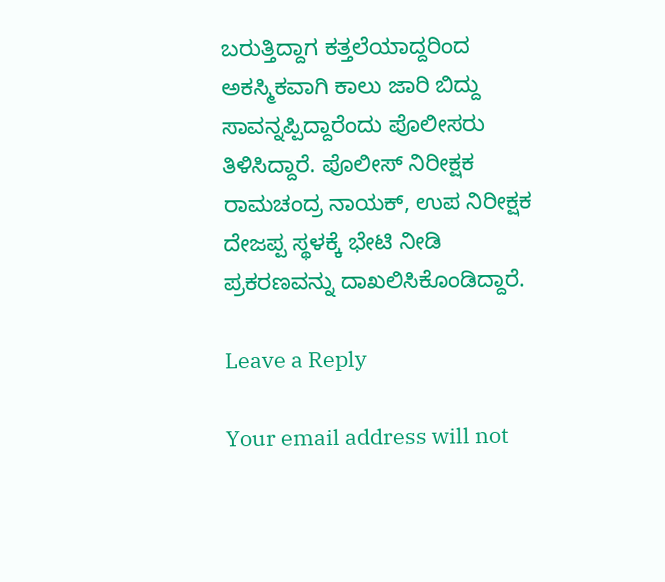ಬರುತ್ತಿದ್ದಾಗ ಕತ್ತಲೆಯಾದ್ದರಿಂದ ಅಕಸ್ಮಿಕವಾಗಿ ಕಾಲು ಜಾರಿ ಬಿದ್ದು ಸಾವನ್ನಪ್ಪಿದ್ದಾರೆಂದು ಪೊಲೀಸರು ತಿಳಿಸಿದ್ದಾರೆ. ಪೊಲೀಸ್ ನಿರೀಕ್ಷಕ ರಾಮಚಂದ್ರ ನಾಯಕ್, ಉಪ ನಿರೀಕ್ಷಕ ದೇಜಪ್ಪ ಸ್ಥಳಕ್ಕೆ ಭೇಟಿ ನೀಡಿ ಪ್ರಕರಣವನ್ನು ದಾಖಲಿಸಿಕೊಂಡಿದ್ದಾರೆ.

Leave a Reply

Your email address will not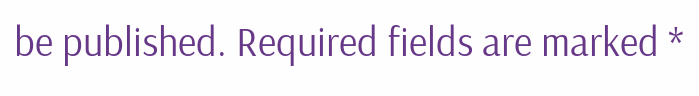be published. Required fields are marked *